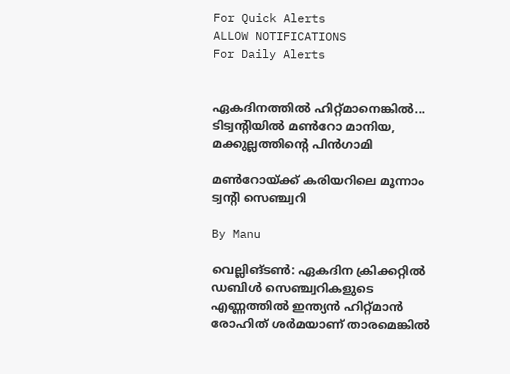For Quick Alerts
ALLOW NOTIFICATIONS
For Daily Alerts


ഏകദിനത്തില്‍ ഹിറ്റ്മാനെങ്കില്‍... ടിട്വന്റിയില്‍ മണ്‍റോ മാനിയ, മക്കുല്ലത്തിന്റെ പിന്‍ഗാമി

മണ്‍റോയ്ക്ക് കരിയറിലെ മൂന്നാം ട്വന്‍റി സെഞ്ച്വറി

By Manu

വെല്ലിങ്ടണ്‍: ഏകദിന ക്രിക്കറ്റില്‍ ഡബിള്‍ സെഞ്ച്വറികളുടെ എണ്ണത്തില്‍ ഇന്ത്യന്‍ ഹിറ്റ്മാന്‍ രോഹിത് ശര്‍മയാണ് താരമെങ്കില്‍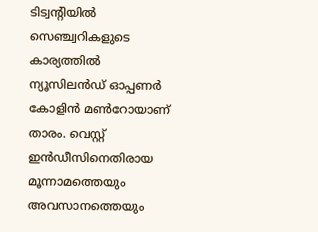ടിട്വന്റിയില്‍ സെഞ്ച്വറികളുടെ കാര്യത്തില്‍ ന്യൂസിലന്‍ഡ് ഓപ്പണര്‍ കോളിന്‍ മണ്‍റോയാണ് താരം. വെസ്റ്റ് ഇന്‍ഡീസിനെതിരായ മൂന്നാമത്തെയും അവസാനത്തെയും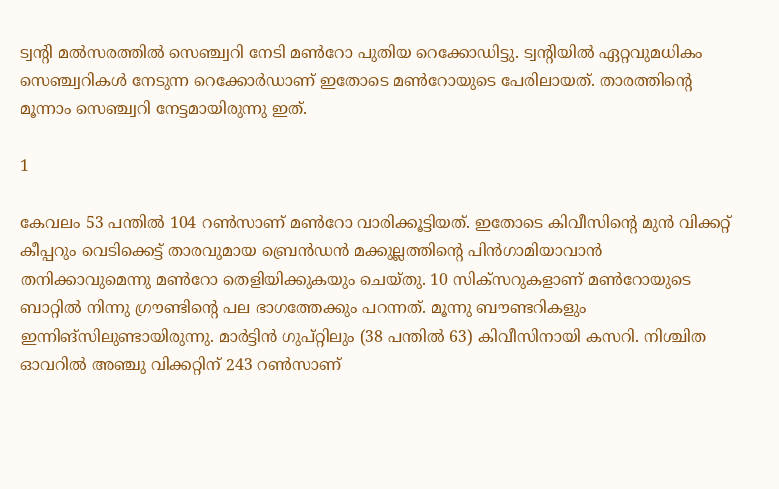ട്വന്റി മല്‍സരത്തില്‍ സെഞ്ച്വറി നേടി മണ്‍റോ പുതിയ റെക്കോഡിട്ടു. ട്വന്റിയില്‍ ഏറ്റവുമധികം സെഞ്ച്വറികള്‍ നേടുന്ന റെക്കോര്‍ഡാണ് ഇതോടെ മണ്‍റോയുടെ പേരിലായത്. താരത്തിന്റെ മൂന്നാം സെഞ്ച്വറി നേട്ടമായിരുന്നു ഇത്.

1

കേവലം 53 പന്തില്‍ 104 റണ്‍സാണ് മണ്‍റോ വാരിക്കൂട്ടിയത്. ഇതോടെ കിവീസിന്റെ മുന്‍ വിക്കറ്റ് കീപ്പറും വെടിക്കെട്ട് താരവുമായ ബ്രെന്‍ഡന്‍ മക്കുല്ലത്തിന്റെ പിന്‍ഗാമിയാവാന്‍ തനിക്കാവുമെന്നു മണ്‍റോ തെളിയിക്കുകയും ചെയ്തു. 10 സിക്‌സറുകളാണ് മണ്‍റോയുടെ ബാറ്റില്‍ നിന്നു ഗ്രൗണ്ടിന്റെ പല ഭാഗത്തേക്കും പറന്നത്. മൂന്നു ബൗണ്ടറികളും ഇന്നിങ്‌സിലുണ്ടായിരുന്നു. മാര്‍ട്ടിന്‍ ഗുപ്റ്റിലും (38 പന്തില്‍ 63) കിവീസിനായി കസറി. നിശ്ചിത ഓവറില്‍ അഞ്ചു വിക്കറ്റിന് 243 റണ്‍സാണ്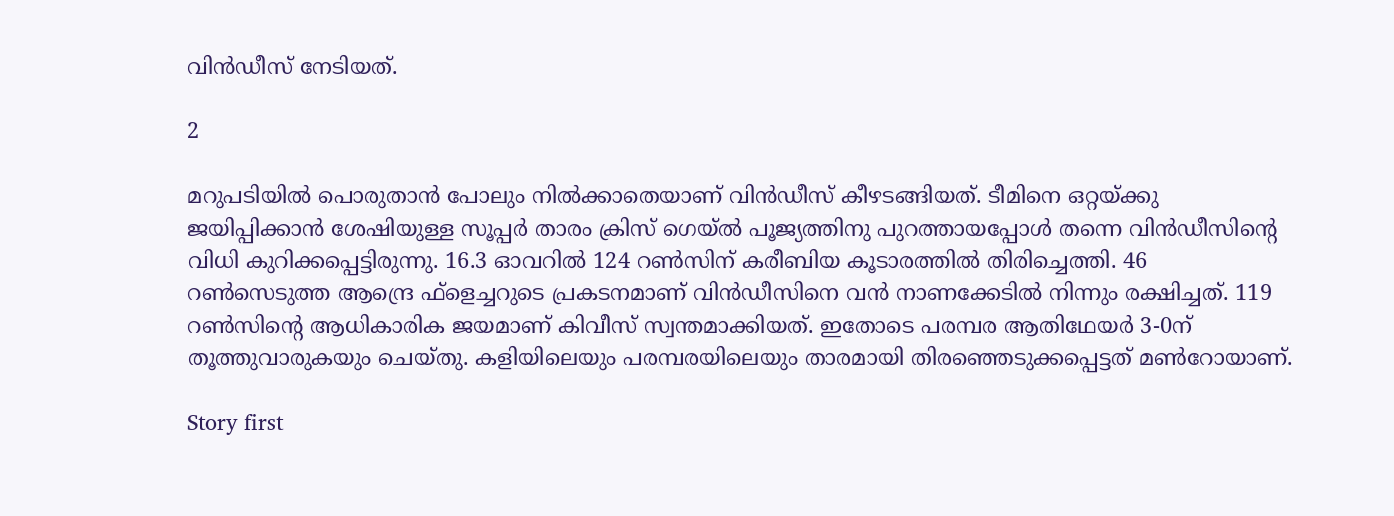വിന്‍ഡീസ് നേടിയത്.

2

മറുപടിയില്‍ പൊരുതാന്‍ പോലും നില്‍ക്കാതെയാണ് വിന്‍ഡീസ് കീഴടങ്ങിയത്. ടീമിനെ ഒറ്റയ്ക്കു ജയിപ്പിക്കാന്‍ ശേഷിയുള്ള സൂപ്പര്‍ താരം ക്രിസ് ഗെയ്ല്‍ പൂജ്യത്തിനു പുറത്തായപ്പോള്‍ തന്നെ വിന്‍ഡീസിന്റെ വിധി കുറിക്കപ്പെട്ടിരുന്നു. 16.3 ഓവറില്‍ 124 റണ്‍സിന് കരീബിയ കൂടാരത്തില്‍ തിരിച്ചെത്തി. 46 റണ്‍സെടുത്ത ആന്ദ്രെ ഫ്‌ളെച്ചറുടെ പ്രകടനമാണ് വിന്‍ഡീസിനെ വന്‍ നാണക്കേടില്‍ നിന്നും രക്ഷിച്ചത്. 119 റണ്‍സിന്റെ ആധികാരിക ജയമാണ് കിവീസ് സ്വന്തമാക്കിയത്. ഇതോടെ പരമ്പര ആതിഥേയര്‍ 3-0ന് തൂത്തുവാരുകയും ചെയ്തു. കളിയിലെയും പരമ്പരയിലെയും താരമായി തിരഞ്ഞെടുക്കപ്പെട്ടത് മണ്‍റോയാണ്.

Story first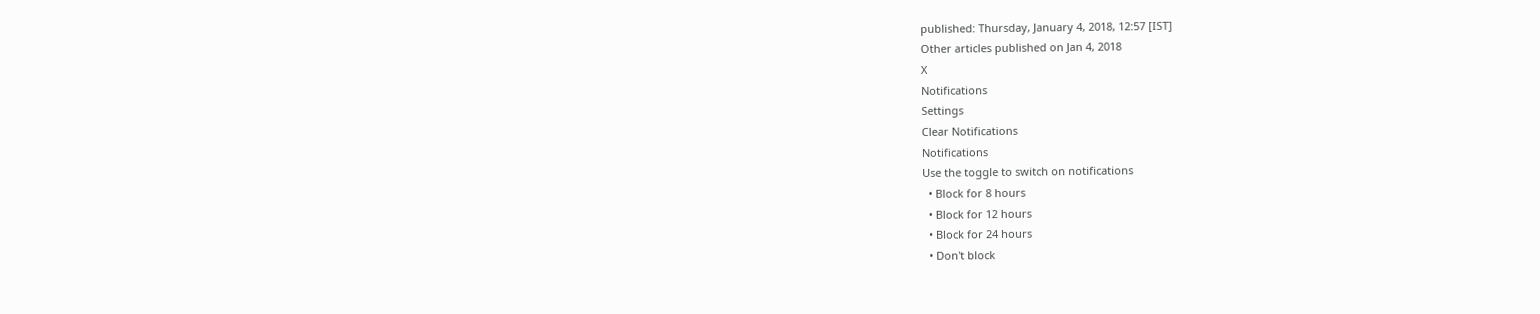published: Thursday, January 4, 2018, 12:57 [IST]
Other articles published on Jan 4, 2018
X
Notifications
Settings
Clear Notifications
Notifications
Use the toggle to switch on notifications
  • Block for 8 hours
  • Block for 12 hours
  • Block for 24 hours
  • Don't block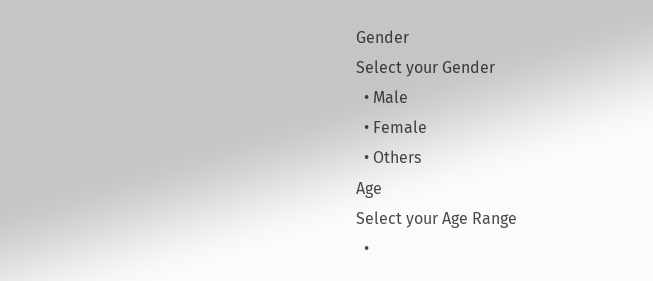Gender
Select your Gender
  • Male
  • Female
  • Others
Age
Select your Age Range
  •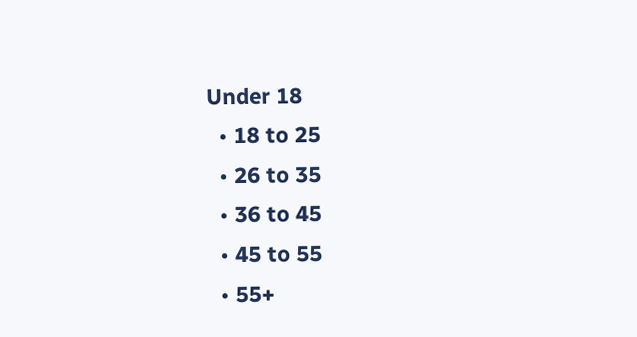Under 18
  • 18 to 25
  • 26 to 35
  • 36 to 45
  • 45 to 55
  • 55+